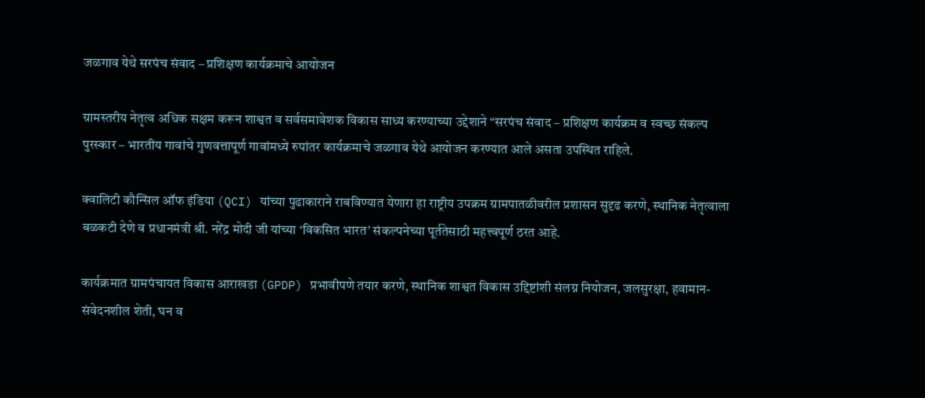जळगाव येथे सरपंच संवाद – प्रशिक्षण कार्यक्रमाचे आयोजन

ग्रामस्तरीय नेतृत्व अधिक सक्षम करून शाश्वत व सर्वसमावेशक विकास साध्य करण्याच्या उद्देशाने “सरपंच संवाद – प्रशिक्षण कार्यक्रम व स्वच्छ संकल्प पुरस्कार – भारतीय गावांचे गुणवत्तापूर्ण गावांमध्ये रुपांतर कार्यक्रमाचे जळगाव येथे आयोजन करण्यात आले असता उपस्थित राहिले.

क्वालिटी कौन्सिल ऑफ इंडिया (QCI) यांच्या पुढाकाराने राबविण्यात येणारा हा राष्ट्रीय उपक्रम ग्रामपातळीवरील प्रशासन सुदृढ करणे, स्थानिक नेतृत्वाला बळकटी देणे व प्रधानमंत्री श्री. नरेंद्र मोदी जी यांच्या ‘विकसित भारत’ संकल्पनेच्या पूर्ततेसाठी महत्त्वपूर्ण ठरत आहे.

कार्यक्रमात ग्रामपंचायत विकास आराखडा (GPDP) प्रभावीपणे तयार करणे, स्थानिक शाश्वत विकास उद्दिष्टांशी संलग्न नियोजन, जलसुरक्षा, हवामान-संवेदनशील शेती, घन व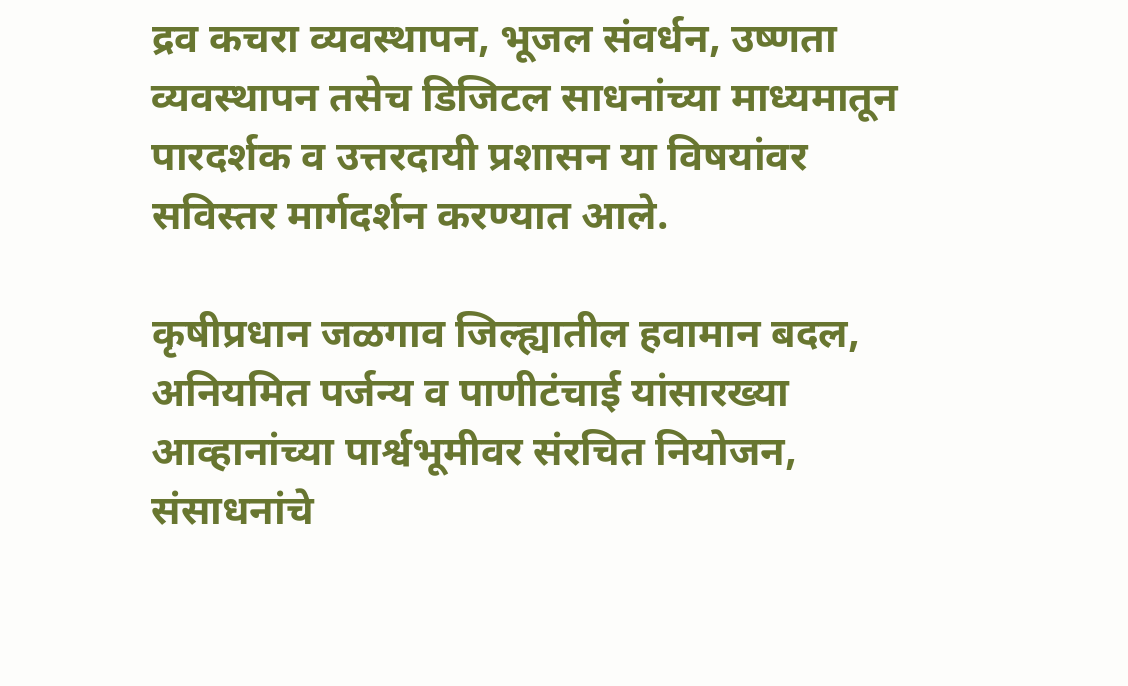द्रव कचरा व्यवस्थापन, भूजल संवर्धन, उष्णता व्यवस्थापन तसेच डिजिटल साधनांच्या माध्यमातून पारदर्शक व उत्तरदायी प्रशासन या विषयांवर सविस्तर मार्गदर्शन करण्यात आले.

कृषीप्रधान जळगाव जिल्ह्यातील हवामान बदल, अनियमित पर्जन्य व पाणीटंचाई यांसारख्या आव्हानांच्या पार्श्वभूमीवर संरचित नियोजन, संसाधनांचे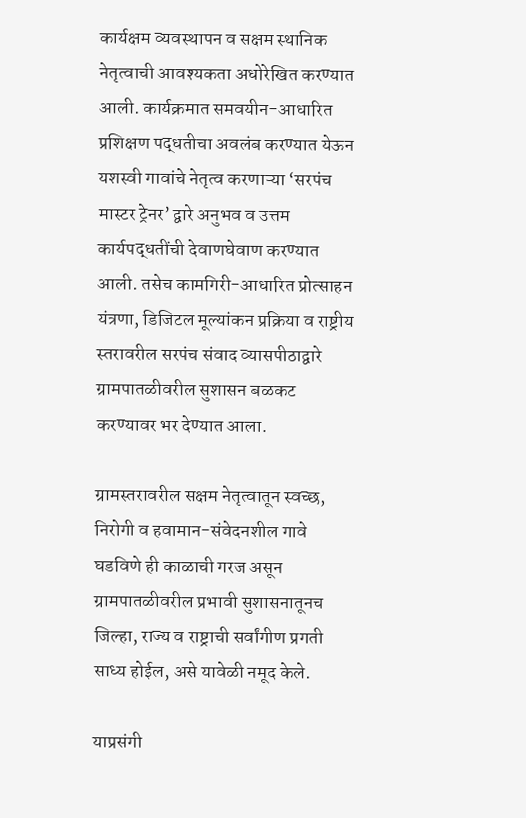कार्यक्षम व्यवस्थापन व सक्षम स्थानिक नेतृत्वाची आवश्यकता अधोरेखित करण्यात आली. कार्यक्रमात समवयीन-आधारित प्रशिक्षण पद्धतीचा अवलंब करण्यात येऊन यशस्वी गावांचे नेतृत्व करणाऱ्या ‘सरपंच मास्टर ट्रेनर’ द्वारे अनुभव व उत्तम कार्यपद्धतींची देवाणघेवाण करण्यात आली. तसेच कामगिरी-आधारित प्रोत्साहन यंत्रणा, डिजिटल मूल्यांकन प्रक्रिया व राष्ट्रीय स्तरावरील सरपंच संवाद व्यासपीठाद्वारे ग्रामपातळीवरील सुशासन बळकट करण्यावर भर देण्यात आला.

ग्रामस्तरावरील सक्षम नेतृत्वातून स्वच्छ, निरोगी व हवामान-संवेदनशील गावे घडविणे ही काळाची गरज असून ग्रामपातळीवरील प्रभावी सुशासनातूनच जिल्हा, राज्य व राष्ट्राची सर्वांगीण प्रगती साध्य होईल, असे यावेळी नमूद केले.

याप्रसंगी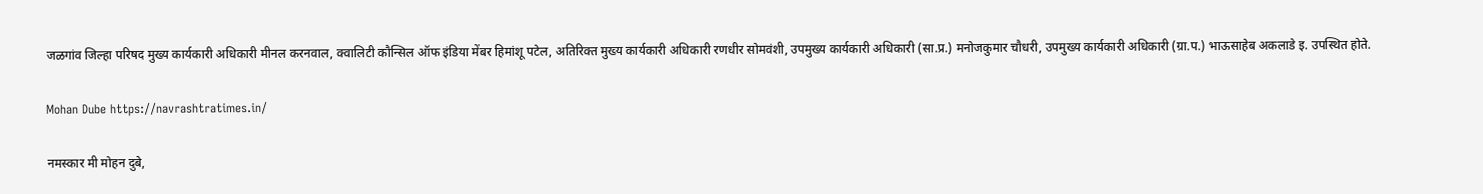जळगांव जिल्हा परिषद मुख्य कार्यकारी अधिकारी मीनल करनवाल, क्वालिटी कौन्सिल ऑफ इंडिया मेंबर हिमांशू पटेल, अतिरिक्त मुख्य कार्यकारी अधिकारी रणधीर सोमवंशी, उपमुख्य कार्यकारी अधिकारी (सा.प्र.) मनोजकुमार चौधरी, उपमुख्य कार्यकारी अधिकारी (ग्रा.प.) भाऊसाहेब अकलाडे इ. उपस्थित होते.

Mohan Dube https://navrashtratimes.in/

नमस्कार मी मोहन दुबे,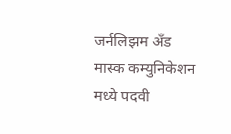जर्नलिझम अँड मास्क कम्युनिकेशन मध्ये पदवी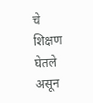चे शिक्षण घेतले असून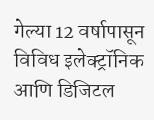गेल्या 12 वर्षापासून विविध इलेक्ट्रॉनिक आणि डिजिटल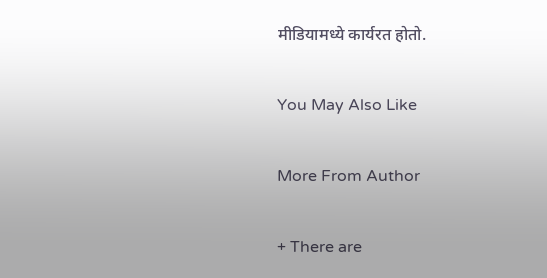मीडियामध्ये कार्यरत होतो.

You May Also Like

More From Author

+ There are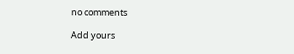no comments

Add yours